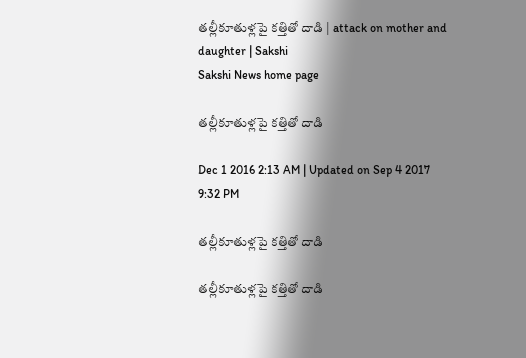తల్లీకూతుళ్లపై కత్తితో దాడి | attack on mother and daughter | Sakshi
Sakshi News home page

తల్లీకూతుళ్లపై కత్తితో దాడి

Dec 1 2016 2:13 AM | Updated on Sep 4 2017 9:32 PM

తల్లీకూతుళ్లపై కత్తితో దాడి

తల్లీకూతుళ్లపై కత్తితో దాడి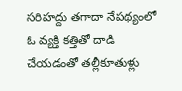సరిహద్దు తగాదా నేపథ్యంలో ఓ వ్యక్తి కత్తితో దాడి చేయడంతో తల్లీకూతుళ్లు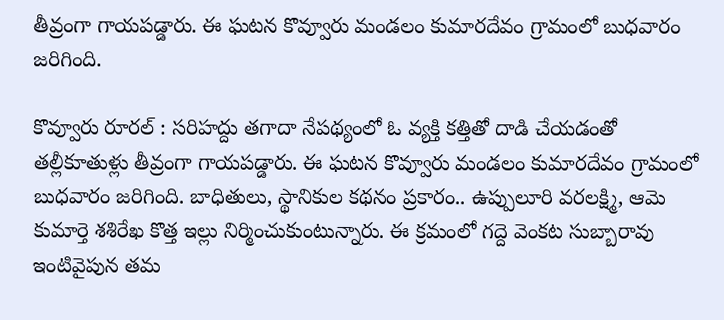తీవ్రంగా గాయపడ్డారు. ఈ ఘటన కొవ్వూరు మండలం కుమారదేవం గ్రామంలో బుధవారం జరిగింది.

కొవ్వూరు రూరల్‌ : సరిహద్దు తగాదా నేపథ్యంలో ఓ వ్యక్తి కత్తితో దాడి చేయడంతో తల్లీకూతుళ్లు తీవ్రంగా గాయపడ్డారు. ఈ ఘటన కొవ్వూరు మండలం కుమారదేవం గ్రామంలో బుధవారం జరిగింది. బాధితులు, స్థానికుల కథనం ప్రకారం.. ఉప్పులూరి వరలక్ష్మి, ఆమె కుమార్తె శశిరేఖ కొత్త ఇల్లు నిర్మించుకుంటున్నారు. ఈ క్రమంలో గద్దె వెంకట సుబ్బారావు ఇంటివైపున తమ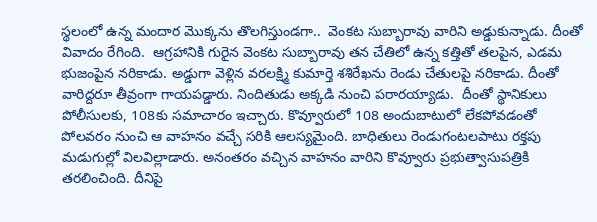స్థలంలో ఉన్న మందార మొక్కను తొలగిస్తుండగా..  వెంకట సుబ్బారావు వారిని అడ్డుకున్నాడు. దీంతో వివాదం రేగింది.  ఆగ్రహానికి గురైన వెంకట సుబ్బారావు తన చేతిలో ఉన్న కత్తితో తలపైన, ఎడమ భుజంపైన నరికాడు. అడ్డుగా వెళ్లిన వరలక్ష్మి కుమార్తె శశిరేఖను రెండు చేతులపై నరికాడు. దీంతో వారిద్దరూ తీవ్రంగా గాయపడ్డారు. నిందితుడు అక్కడి నుంచి పరారయ్యాడు.  దీంతో స్థానికులు పోలీసులకు, 108కు సమాచారం ఇచ్చారు. కొవ్వూరులో 108 అందుబాటులో లేకపోవడంతో పోలవరం నుంచి ఆ వాహనం వచ్చే సరికి ఆలస్యమైంది. బాధితులు రెండుగంటలపాటు రక్తపు మడుగుల్లో విలవిల్లాడారు. అనంతరం వచ్చిన వాహనం వారిని కొవ్వూరు ప్రభుత్వాసుపత్రికి తరలించింది. దీనిపై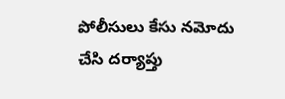పోలీసులు కేసు నమోదు చేసి దర్యాప్తు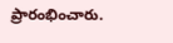ప్రారంభించారు.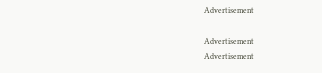Advertisement

Advertisement
Advertisement